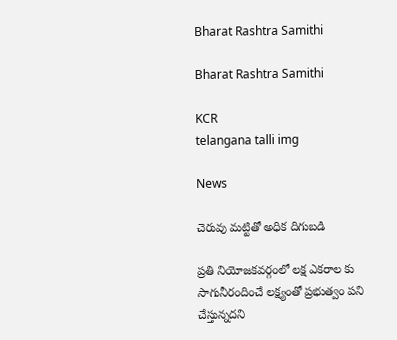Bharat Rashtra Samithi

Bharat Rashtra Samithi

KCR
telangana talli img

News

చెరువు మట్టితో అధిక దిగుబ‌డి

ప్రతి నియోజకవర్గంలో లక్ష ఎకరాల కు సాగునీరందించే లక్ష్యంతో ప్రభుత్వం పని చేస్తున్నదని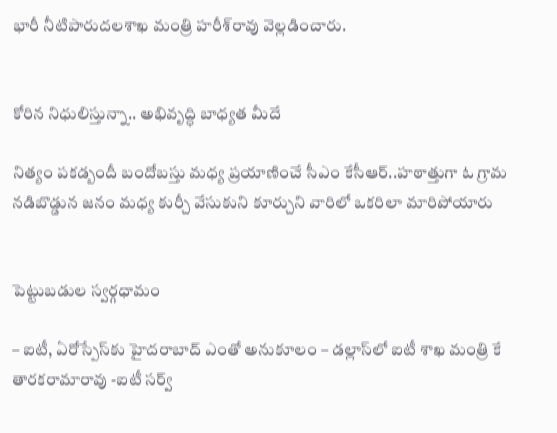భారీ నీటిపారుదలశాఖ మంత్రి హరీశ్‌రావు వెల్లడించారు.


కోరిన నిధులిస్తున్నా.. అభివృద్ధి బాధ్యత మీదే

నిత్యం పకడ్బందీ బందోబస్తు మధ్య ప్రయాణించే సీఎం కేసీఆర్..హఠాత్తుగా ఓ గ్రామ నడిబొడ్డున జనం మధ్య కుర్చీ వేసుకుని కూర్చుని వారిలో ఒకరిలా మారిపోయారు


పెట్టుబడుల స్వర్గధామం

– ఐటీ, ఏరోస్పేస్‌కు హైదరాబాద్ ఎంతో అనుకూలం – డల్లాస్‌లో ఐటీ శాఖ మంత్రి కే తారకరామారావు -ఐటీ సర్వ్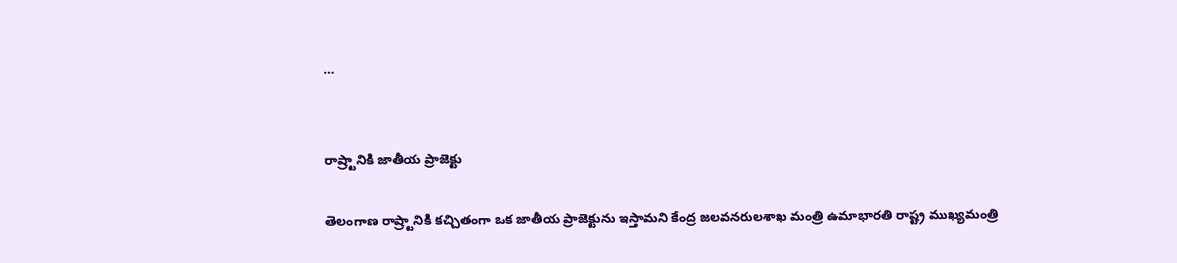…


రాష్ర్టానికి జాతీయ ప్రాజెక్టు

తెలంగాణ రాష్ర్టానికి కచ్చితంగా ఒక జాతీయ ప్రాజెక్టును ఇస్తామని కేంద్ర జలవనరులశాఖ మంత్రి ఉమాభారతి రాష్ట్ర ముఖ్యమంత్రి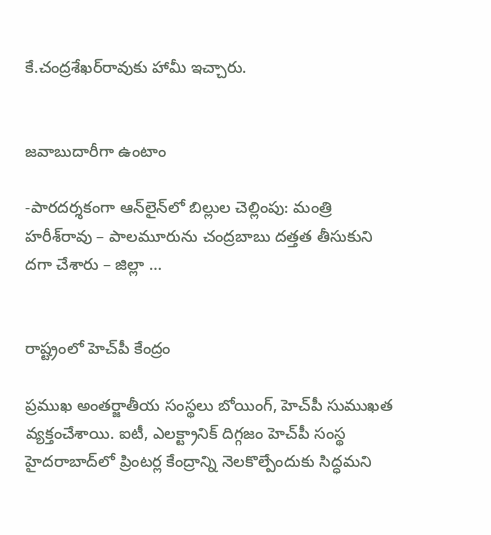కే.చంద్రశేఖర్‌రావుకు హామీ ఇచ్చారు.


జవాబుదారీగా ఉంటాం

-పారదర్శకంగా ఆన్‌లైన్‌లో బిల్లుల చెల్లింపు: మంత్రి హరీశ్‌రావు – పాలమూరును చంద్రబాబు దత్తత తీసుకుని దగా చేశారు – జిల్లా …


రాష్ట్రంలో హెచ్‌పీ కేంద్రం

ప్రముఖ అంతర్జాతీయ సంస్థలు బోయింగ్, హెచ్‌పీ సుముఖత వ్యక్తంచేశాయి. ఐటీ, ఎలక్ట్రానిక్ దిగ్గజం హెచ్‌పీ సంస్థ హైదరాబాద్‌లో ప్రింటర్ల కేంద్రాన్ని నెలకొల్పేందుకు సిద్ధమని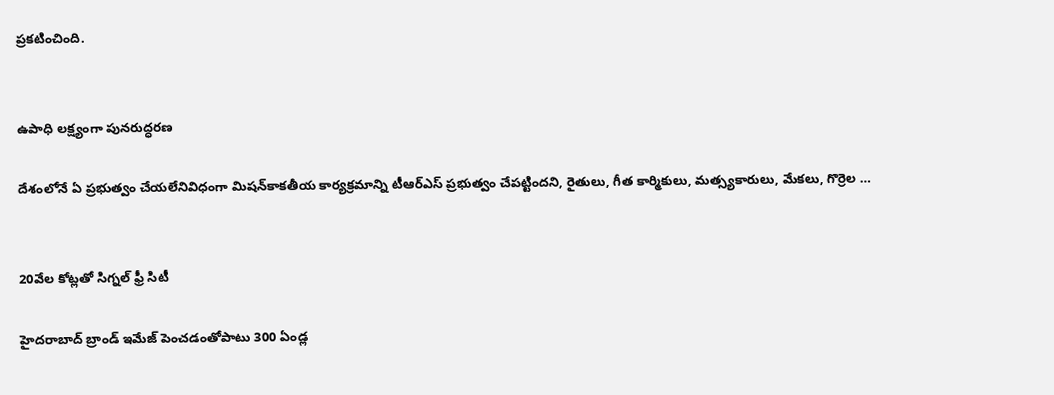ప్రకటించింది.


ఉపాధి లక్ష్యంగా పునరుద్ధరణ

దేశంలోనే ఏ ప్రభుత్వం చేయలేనివిధంగా మిషన్‌కాకతీయ కార్యక్రమాన్ని టీఆర్‌ఎస్ ప్రభుత్వం చేపట్టిందని, రైతులు, గీత కార్మికులు, మత్స్యకారులు, మేకలు, గొర్రెల …


20వేల కోట్లతో సిగ్నల్ ఫ్రీ సిటీ

హైదరాబాద్ బ్రాండ్ ఇమేజ్ పెంచడంతోపాటు 300 ఏండ్ల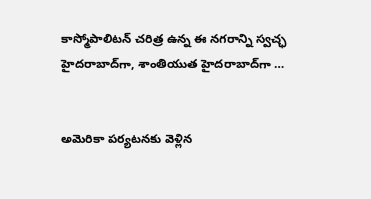కాస్మోపాలిటన్ చరిత్ర ఉన్న ఈ నగరాన్ని స్వచ్ఛ హైదరాబాద్‌గా, శాంతియుత హైదరాబాద్‌గా …


అమెరికా పర్యటనకు వెళ్లిన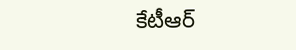కేటీఆర్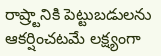రాష్ర్టానికి పెట్టుబడులను ఆకర్షించటమే లక్ష్యంగా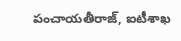పంచాయతీరాజ్, ఐటీశాఖ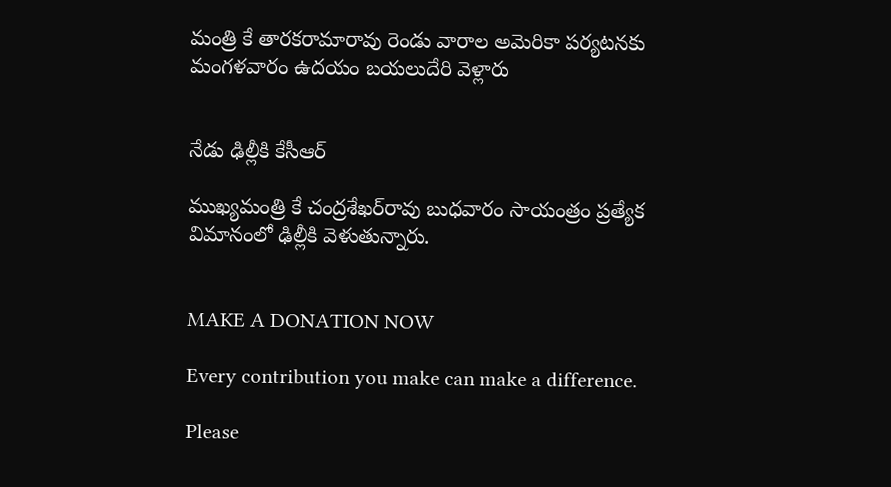మంత్రి కే తారకరామారావు రెండు వారాల అమెరికా పర్యటనకు మంగళవారం ఉదయం బయలుదేరి వెళ్లారు


నేడు ఢిల్లీకి కేసీఆర్

ముఖ్యమంత్రి కే చంద్రశేఖర్‌రావు బుధవారం సాయంత్రం ప్రత్యేక విమానంలో ఢిల్లీకి వెళుతున్నారు.


MAKE A DONATION NOW

Every contribution you make can make a difference.

Please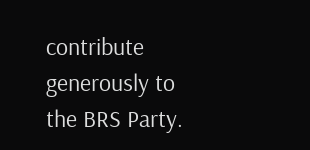contribute generously to the BRS Party.